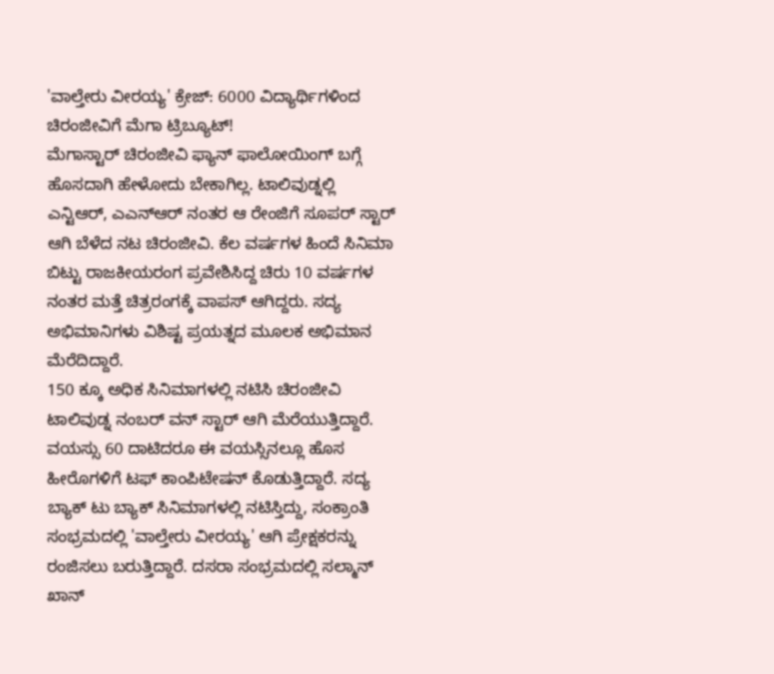'ವಾಲ್ತೇರು ವೀರಯ್ಯ' ಕ್ರೇಜ್: 6000 ವಿದ್ಯಾರ್ಥಿಗಳಿಂದ ಚಿರಂಜೀವಿಗೆ ಮೆಗಾ ಟ್ರಿಬ್ಯೂಟ್!
ಮೆಗಾಸ್ಟಾರ್ ಚಿರಂಜೀವಿ ಫ್ಯಾನ್ ಫಾಲೋಯಿಂಗ್ ಬಗ್ಗೆ ಹೊಸದಾಗಿ ಹೇಳೋದು ಬೇಕಾಗಿಲ್ಲ. ಟಾಲಿವುಡ್ನಲ್ಲಿ ಎನ್ಟಿಆರ್, ಎಎನ್ಆರ್ ನಂತರ ಆ ರೇಂಜಿಗೆ ಸೂಪರ್ ಸ್ಟಾರ್ ಆಗಿ ಬೆಳೆದ ನಟ ಚಿರಂಜೀವಿ. ಕೆಲ ವರ್ಷಗಳ ಹಿಂದೆ ಸಿನಿಮಾ ಬಿಟ್ಟು ರಾಜಕೀಯರಂಗ ಪ್ರವೇಶಿಸಿದ್ದ ಚಿರು 10 ವರ್ಷಗಳ ನಂತರ ಮತ್ತೆ ಚಿತ್ರರಂಗಕ್ಕೆ ವಾಪಸ್ ಆಗಿದ್ದರು. ಸದ್ಯ ಅಭಿಮಾನಿಗಳು ವಿಶಿಷ್ಟ ಪ್ರಯತ್ನದ ಮೂಲಕ ಅಭಿಮಾನ ಮೆರೆದಿದ್ದಾರೆ.
150 ಕ್ಕೂ ಅಧಿಕ ಸಿನಿಮಾಗಳಲ್ಲಿ ನಟಿಸಿ ಚಿರಂಜೀವಿ ಟಾಲಿವುಡ್ನ ನಂಬರ್ ವನ್ ಸ್ಟಾರ್ ಆಗಿ ಮೆರೆಯುತ್ತಿದ್ದಾರೆ. ವಯಸ್ಸು 60 ದಾಟಿದರೂ ಈ ವಯಸ್ಸಿನಲ್ಲೂ ಹೊಸ ಹೀರೊಗಳಿಗೆ ಟಫ್ ಕಾಂಪಿಟೇಷನ್ ಕೊಡುತ್ತಿದ್ದಾರೆ. ಸದ್ಯ ಬ್ಯಾಕ್ ಟು ಬ್ಯಾಕ್ ಸಿನಿಮಾಗಳಲ್ಲಿ ನಟಿಸ್ತಿದ್ದು, ಸಂಕ್ರಾಂತಿ ಸಂಭ್ರಮದಲ್ಲಿ 'ವಾಲ್ತೇರು ವೀರಯ್ಯ' ಆಗಿ ಪ್ರೇಕ್ಷಕರನ್ನು ರಂಜಿಸಲು ಬರುತ್ತಿದ್ದಾರೆ. ದಸರಾ ಸಂಭ್ರಮದಲ್ಲಿ ಸಲ್ಮಾನ್ ಖಾನ್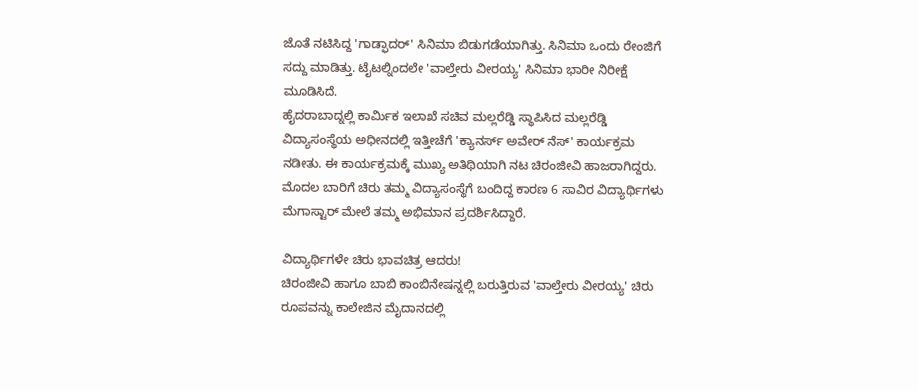ಜೊತೆ ನಟಿಸಿದ್ದ 'ಗಾಡ್ಫಾದರ್' ಸಿನಿಮಾ ಬಿಡುಗಡೆಯಾಗಿತ್ತು. ಸಿನಿಮಾ ಒಂದು ರೇಂಜಿಗೆ ಸದ್ದು ಮಾಡಿತ್ತು. ಟೈಟಲ್ನಿಂದಲೇ 'ವಾಲ್ತೇರು ವೀರಯ್ಯ' ಸಿನಿಮಾ ಭಾರೀ ನಿರೀಕ್ಷೆ ಮೂಡಿಸಿದೆ.
ಹೈದರಾಬಾದ್ನಲ್ಲಿ ಕಾರ್ಮಿಕ ಇಲಾಖೆ ಸಚಿವ ಮಲ್ಲರೆಡ್ಡಿ ಸ್ಥಾಪಿಸಿದ ಮಲ್ಲರೆಡ್ಡಿ ವಿದ್ಯಾಸಂಸ್ಥೆಯ ಅಧೀನದಲ್ಲಿ ಇತ್ತೀಚೆಗೆ 'ಕ್ಯಾನರ್ಸ್ ಅವೇರ್ ನೆಸ್' ಕಾರ್ಯಕ್ರಮ ನಡೀತು. ಈ ಕಾರ್ಯಕ್ರಮಕ್ಕೆ ಮುಖ್ಯ ಅತಿಥಿಯಾಗಿ ನಟ ಚಿರಂಜೀವಿ ಹಾಜರಾಗಿದ್ದರು. ಮೊದಲ ಬಾರಿಗೆ ಚಿರು ತಮ್ಮ ವಿದ್ಯಾಸಂಸ್ಥೆಗೆ ಬಂದಿದ್ದ ಕಾರಣ 6 ಸಾವಿರ ವಿದ್ಯಾರ್ಥಿಗಳು ಮೆಗಾಸ್ಟಾರ್ ಮೇಲೆ ತಮ್ಮ ಅಭಿಮಾನ ಪ್ರದರ್ಶಿಸಿದ್ದಾರೆ.

ವಿದ್ಯಾರ್ಥಿಗಳೇ ಚಿರು ಭಾವಚಿತ್ರ ಆದರು!
ಚಿರಂಜೀವಿ ಹಾಗೂ ಬಾಬಿ ಕಾಂಬಿನೇಷನ್ನಲ್ಲಿ ಬರುತ್ತಿರುವ 'ವಾಲ್ತೇರು ವೀರಯ್ಯ' ಚಿರು ರೂಪವನ್ನು ಕಾಲೇಜಿನ ಮೈದಾನದಲ್ಲಿ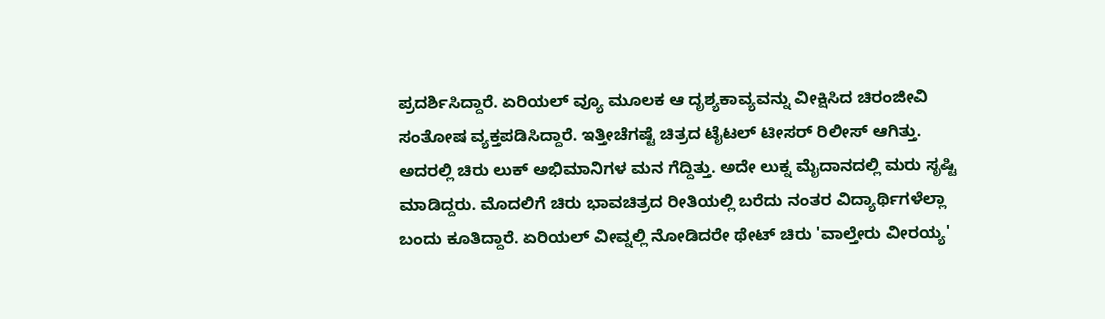ಪ್ರದರ್ಶಿಸಿದ್ದಾರೆ. ಏರಿಯಲ್ ವ್ಯೂ ಮೂಲಕ ಆ ದೃಶ್ಯಕಾವ್ಯವನ್ನು ವೀಕ್ಷಿಸಿದ ಚಿರಂಜೀವಿ ಸಂತೋಷ ವ್ಯಕ್ತಪಡಿಸಿದ್ದಾರೆ. ಇತ್ತೀಚೆಗಷ್ಟೆ ಚಿತ್ರದ ಟೈಟಲ್ ಟೀಸರ್ ರಿಲೀಸ್ ಆಗಿತ್ತು. ಅದರಲ್ಲಿ ಚಿರು ಲುಕ್ ಅಭಿಮಾನಿಗಳ ಮನ ಗೆದ್ದಿತ್ತು. ಅದೇ ಲುಕ್ನ ಮೈದಾನದಲ್ಲಿ ಮರು ಸೃಷ್ಟಿ ಮಾಡಿದ್ದರು. ಮೊದಲಿಗೆ ಚಿರು ಭಾವಚಿತ್ರದ ರೀತಿಯಲ್ಲಿ ಬರೆದು ನಂತರ ವಿದ್ಯಾರ್ಥಿಗಳೆಲ್ಲಾ ಬಂದು ಕೂತಿದ್ದಾರೆ. ಏರಿಯಲ್ ವೀವ್ನಲ್ಲಿ ನೋಡಿದರೇ ಥೇಟ್ ಚಿರು 'ವಾಲ್ತೇರು ವೀರಯ್ಯ'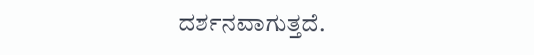ದರ್ಶನವಾಗುತ್ತದೆ.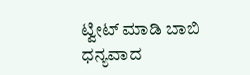ಟ್ವೀಟ್ ಮಾಡಿ ಬಾಬಿ ಧನ್ಯವಾದ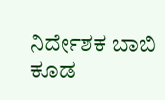ನಿರ್ದೇಶಕ ಬಾಬಿ ಕೂಡ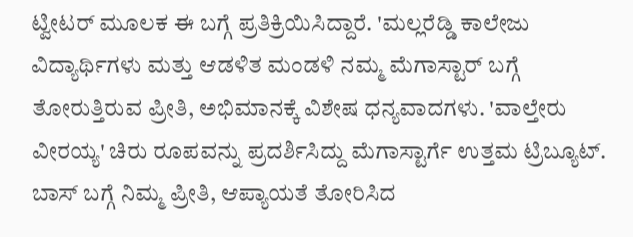ಟ್ವೀಟರ್ ಮೂಲಕ ಈ ಬಗ್ಗೆ ಪ್ರತಿಕ್ರಿಯಿಸಿದ್ದಾರೆ. 'ಮಲ್ಲರೆಡ್ಡಿ ಕಾಲೇಜು ವಿದ್ಯಾರ್ಥಿಗಳು ಮತ್ತು ಆಡಳಿತ ಮಂಡಳಿ ನಮ್ಮ ಮೆಗಾಸ್ಟಾರ್ ಬಗ್ಗೆ ತೋರುತ್ತಿರುವ ಪ್ರೀತಿ, ಅಭಿಮಾನಕ್ಕೆ ವಿಶೇಷ ಧನ್ಯವಾದಗಳು. 'ವಾಲ್ತೇರು ವೀರಯ್ಯ' ಚಿರು ರೂಪವನ್ನು ಪ್ರದರ್ಶಿಸಿದ್ದು ಮೆಗಾಸ್ಟಾರ್ಗೆ ಉತ್ತಮ ಟ್ರಿಬ್ಯೂಟ್. ಬಾಸ್ ಬಗ್ಗೆ ನಿಮ್ಮ ಪ್ರೀತಿ, ಆಪ್ಯಾಯತೆ ತೋರಿಸಿದ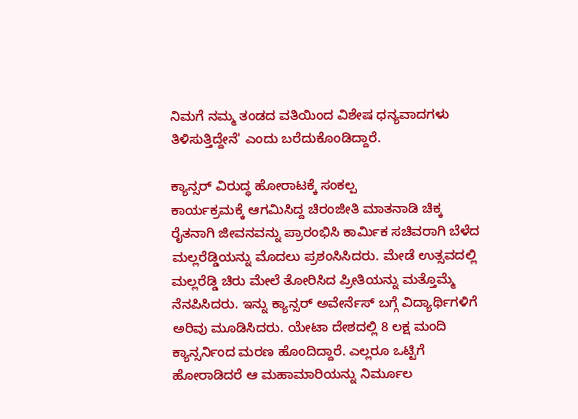ನಿಮಗೆ ನಮ್ಮ ತಂಡದ ವತಿಯಿಂದ ವಿಶೇಷ ಧನ್ಯವಾದಗಳು ತಿಳಿಸುತ್ತಿದ್ದೇನೆ' ಎಂದು ಬರೆದುಕೊಂಡಿದ್ದಾರೆ.

ಕ್ಯಾನ್ಸರ್ ವಿರುದ್ಧ ಹೋರಾಟಕ್ಕೆ ಸಂಕಲ್ಪ
ಕಾರ್ಯಕ್ರಮಕ್ಕೆ ಆಗಮಿಸಿದ್ದ ಚಿರಂಜೀತಿ ಮಾತನಾಡಿ ಚಿಕ್ಕ ರೈತನಾಗಿ ಜೀವನವನ್ನು ಪ್ರಾರಂಭಿಸಿ ಕಾರ್ಮಿಕ ಸಚಿವರಾಗಿ ಬೆಳೆದ ಮಲ್ಲರೆಡ್ಡಿಯನ್ನು ಮೊದಲು ಪ್ರಶಂಸಿಸಿದರು. ಮೇಡೆ ಉತ್ಸವದಲ್ಲಿ ಮಲ್ಲರೆಡ್ಡಿ ಚಿರು ಮೇಲೆ ತೋರಿಸಿದ ಪ್ರೀತಿಯನ್ನು ಮತ್ತೊಮ್ಮೆ ನೆನಪಿಸಿದರು. ಇನ್ನು ಕ್ಯಾನ್ಸರ್ ಅವೇರ್ನೆಸ್ ಬಗ್ಗೆ ವಿದ್ಯಾರ್ಥಿಗಳಿಗೆ ಅರಿವು ಮೂಡಿಸಿದರು. ಯೇಟಾ ದೇಶದಲ್ಲಿ 8 ಲಕ್ಷ ಮಂದಿ ಕ್ಯಾನ್ಸರ್ನಿಂದ ಮರಣ ಹೊಂದಿದ್ದಾರೆ. ಎಲ್ಲರೂ ಒಟ್ಟಿಗೆ ಹೋರಾಡಿದರೆ ಆ ಮಹಾಮಾರಿಯನ್ನು ನಿರ್ಮೂಲ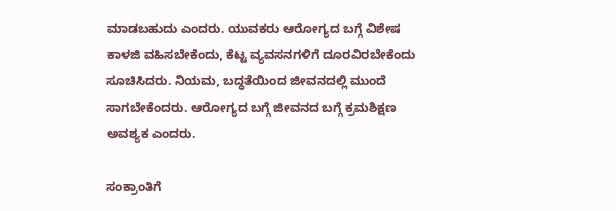ಮಾಡಬಹುದು ಎಂದರು. ಯುವಕರು ಆರೋಗ್ಯದ ಬಗ್ಗೆ ವಿಶೇಷ ಕಾಳಜಿ ವಹಿಸಬೇಕೆಂದು, ಕೆಟ್ಟ ವ್ಯವಸನಗಳಿಗೆ ದೂರವಿರಬೇಕೆಂದು ಸೂಚಿಸಿದರು. ನಿಯಮ, ಬದ್ಧತೆಯಿಂದ ಜೀವನದಲ್ಲಿ ಮುಂದೆ ಸಾಗಬೇಕೆಂದರು. ಆರೋಗ್ಯದ ಬಗ್ಗೆ ಜೀವನದ ಬಗ್ಗೆ ಕ್ರಮಶಿಕ್ಷಣ ಅವಶ್ಯಕ ಎಂದರು.

ಸಂಕ್ರಾಂತಿಗೆ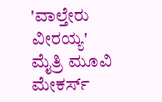'ವಾಲ್ತೇರು ವೀರಯ್ಯ'
ಮೈತ್ರಿ ಮೂವಿ ಮೇಕರ್ಸ್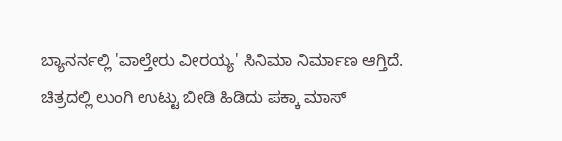ಬ್ಯಾನರ್ನಲ್ಲಿ 'ವಾಲ್ತೇರು ವೀರಯ್ಯ' ಸಿನಿಮಾ ನಿರ್ಮಾಣ ಆಗ್ತಿದೆ. ಚಿತ್ರದಲ್ಲಿ ಲುಂಗಿ ಉಟ್ಟು ಬೀಡಿ ಹಿಡಿದು ಪಕ್ಕಾ ಮಾಸ್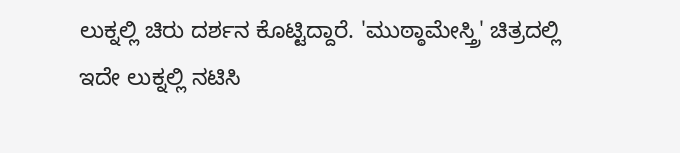ಲುಕ್ನಲ್ಲಿ ಚಿರು ದರ್ಶನ ಕೊಟ್ಟಿದ್ದಾರೆ. 'ಮುಠ್ಠಾಮೇಸ್ತ್ರಿ' ಚಿತ್ರದಲ್ಲಿ ಇದೇ ಲುಕ್ನಲ್ಲಿ ನಟಿಸಿ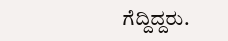ಗೆದ್ದಿದ್ದರು.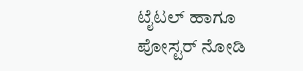ಟೈಟಲ್ ಹಾಗೂ ಪೋಸ್ಟರ್ ನೋಡಿ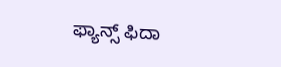ಫ್ಯಾನ್ಸ್ ಫಿದಾ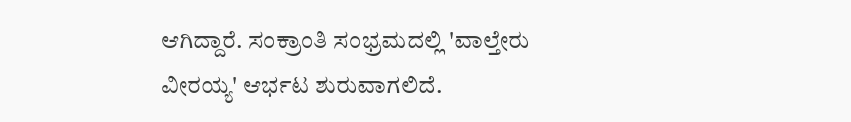ಆಗಿದ್ದಾರೆ. ಸಂಕ್ರಾಂತಿ ಸಂಭ್ರಮದಲ್ಲಿ 'ವಾಲ್ತೇರು ವೀರಯ್ಯ' ಆರ್ಭಟ ಶುರುವಾಗಲಿದೆ.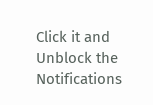Click it and Unblock the Notifications